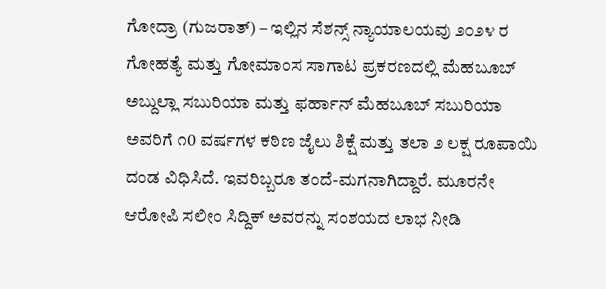ಗೋದ್ರಾ (ಗುಜರಾತ್) – ಇಲ್ಲಿನ ಸೆಶನ್ಸ್ ನ್ಯಾಯಾಲಯವು ೨೦೨೪ ರ ಗೋಹತ್ಯೆ ಮತ್ತು ಗೋಮಾಂಸ ಸಾಗಾಟ ಪ್ರಕರಣದಲ್ಲಿ ಮೆಹಬೂಬ್ ಅಬ್ದುಲ್ಲಾ ಸಬುರಿಯಾ ಮತ್ತು ಫರ್ಹಾನ್ ಮೆಹಬೂಬ್ ಸಬುರಿಯಾ ಅವರಿಗೆ ೧0 ವರ್ಷಗಳ ಕಠಿಣ ಜೈಲು ಶಿಕ್ಷೆ ಮತ್ತು ತಲಾ ೨ ಲಕ್ಷ ರೂಪಾಯಿ ದಂಡ ವಿಧಿಸಿದೆ. ಇವರಿಬ್ಬರೂ ತಂದೆ-ಮಗನಾಗಿದ್ದಾರೆ. ಮೂರನೇ ಆರೋಪಿ ಸಲೀಂ ಸಿದ್ದಿಕ್ ಅವರನ್ನು ಸಂಶಯದ ಲಾಭ ನೀಡಿ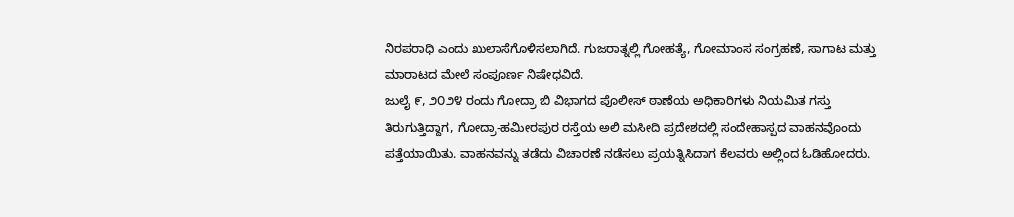ನಿರಪರಾಧಿ ಎಂದು ಖುಲಾಸೆಗೊಳಿಸಲಾಗಿದೆ. ಗುಜರಾತ್ನಲ್ಲಿ ಗೋಹತ್ಯೆ, ಗೋಮಾಂಸ ಸಂಗ್ರಹಣೆ, ಸಾಗಾಟ ಮತ್ತು ಮಾರಾಟದ ಮೇಲೆ ಸಂಪೂರ್ಣ ನಿಷೇಧವಿದೆ.
ಜುಲೈ ೯, ೨೦೨೪ ರಂದು ಗೋದ್ರಾ ಬಿ ವಿಭಾಗದ ಪೊಲೀಸ್ ಠಾಣೆಯ ಅಧಿಕಾರಿಗಳು ನಿಯಮಿತ ಗಸ್ತು ತಿರುಗುತ್ತಿದ್ದಾಗ, ಗೋದ್ರಾ-ಹಮೀರಪುರ ರಸ್ತೆಯ ಅಲಿ ಮಸೀದಿ ಪ್ರದೇಶದಲ್ಲಿ ಸಂದೇಹಾಸ್ಪದ ವಾಹನವೊಂದು ಪತ್ತೆಯಾಯಿತು. ವಾಹನವನ್ನು ತಡೆದು ವಿಚಾರಣೆ ನಡೆಸಲು ಪ್ರಯತ್ನಿಸಿದಾಗ ಕೆಲವರು ಅಲ್ಲಿಂದ ಓಡಿಹೋದರು.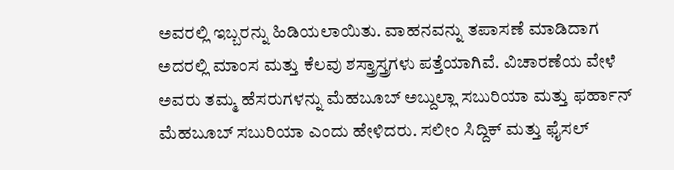ಅವರಲ್ಲಿ ಇಬ್ಬರನ್ನು ಹಿಡಿಯಲಾಯಿತು. ವಾಹನವನ್ನು ತಪಾಸಣೆ ಮಾಡಿದಾಗ ಅದರಲ್ಲಿ ಮಾಂಸ ಮತ್ತು ಕೆಲವು ಶಸ್ತ್ರಾಸ್ತ್ರಗಳು ಪತ್ತೆಯಾಗಿವೆ. ವಿಚಾರಣೆಯ ವೇಳೆ ಅವರು ತಮ್ಮ ಹೆಸರುಗಳನ್ನು ಮೆಹಬೂಬ್ ಅಬ್ದುಲ್ಲಾ ಸಬುರಿಯಾ ಮತ್ತು ಫರ್ಹಾನ್ ಮೆಹಬೂಬ್ ಸಬುರಿಯಾ ಎಂದು ಹೇಳಿದರು. ಸಲೀಂ ಸಿದ್ದಿಕ್ ಮತ್ತು ಫೈಸಲ್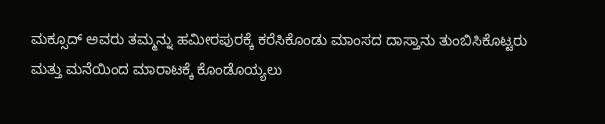ಮಕ್ಸೂದ್ ಅವರು ತಮ್ಮನ್ನು ಹಮೀರಪುರಕ್ಕೆ ಕರೆಸಿಕೊಂಡು ಮಾಂಸದ ದಾಸ್ತಾನು ತುಂಬಿಸಿಕೊಟ್ಟರು ಮತ್ತು ಮನೆಯಿಂದ ಮಾರಾಟಕ್ಕೆ ಕೊಂಡೊಯ್ಯಲು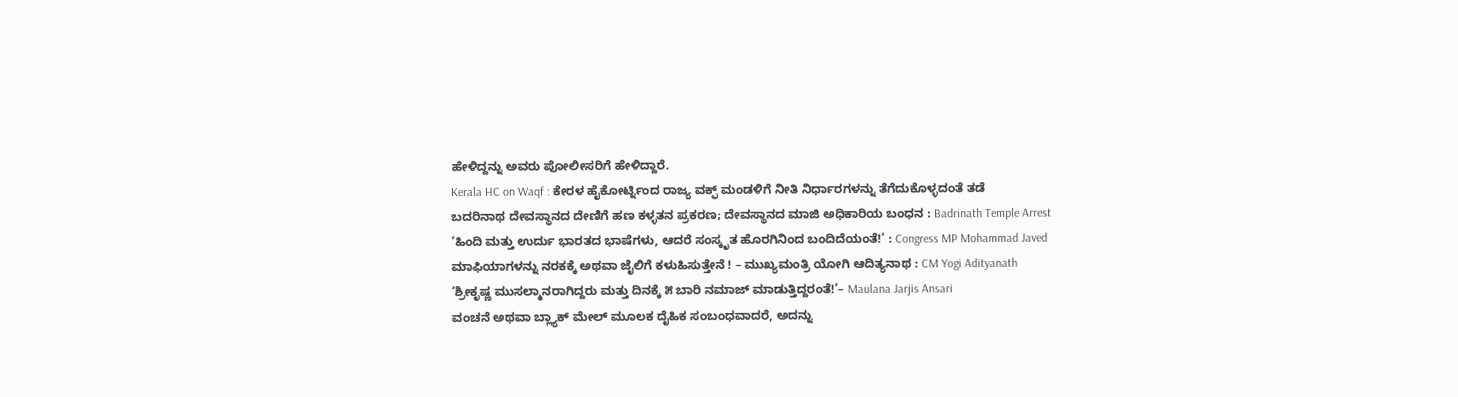ಹೇಳಿದ್ದನ್ನು ಅವರು ಪೋಲೀಸರಿಗೆ ಹೇಳಿದ್ದಾರೆ.
Kerala HC on Waqf : ಕೇರಳ ಹೈಕೋರ್ಟ್ನಿಂದ ರಾಜ್ಯ ವಕ್ಫ್ ಮಂಡಳಿಗೆ ನೀತಿ ನಿರ್ಧಾರಗಳನ್ನು ತೆಗೆದುಕೊಳ್ಳದಂತೆ ತಡೆ
ಬದರಿನಾಥ ದೇವಸ್ಥಾನದ ದೇಣಿಗೆ ಹಣ ಕಳ್ಳತನ ಪ್ರಕರಣ; ದೇವಸ್ಥಾನದ ಮಾಜಿ ಅಧಿಕಾರಿಯ ಬಂಧನ : Badrinath Temple Arrest
‘ಹಿಂದಿ ಮತ್ತು ಉರ್ದು ಭಾರತದ ಭಾಷೆಗಳು, ಆದರೆ ಸಂಸ್ಕೃತ ಹೊರಗಿನಿಂದ ಬಂದಿದೆಯಂತೆ!’ : Congress MP Mohammad Javed
ಮಾಫಿಯಾಗಳನ್ನು ನರಕಕ್ಕೆ ಅಥವಾ ಜೈಲಿಗೆ ಕಳುಹಿಸುತ್ತೇನೆ ! – ಮುಖ್ಯಮಂತ್ರಿ ಯೋಗಿ ಆದಿತ್ಯನಾಥ : CM Yogi Adityanath
‘ಶ್ರೀಕೃಷ್ಣ ಮುಸಲ್ಮಾನರಾಗಿದ್ದರು ಮತ್ತು ದಿನಕ್ಕೆ ೫ ಬಾರಿ ನಮಾಜ್ ಮಾಡುತ್ತಿದ್ದರಂತೆ!’– Maulana Jarjis Ansari
ವಂಚನೆ ಅಥವಾ ಬ್ಲ್ಯಾಕ್ ಮೇಲ್ ಮೂಲಕ ದೈಹಿಕ ಸಂಬಂಧವಾದರೆ, ಅದನ್ನು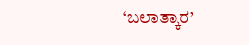‘ಬಲಾತ್ಕಾರ’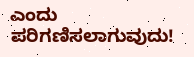ಎಂದು ಪರಿಗಣಿಸಲಾಗುವುದು!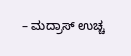– ಮದ್ರಾಸ್ ಉಚ್ಚ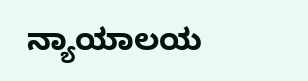ನ್ಯಾಯಾಲಯ